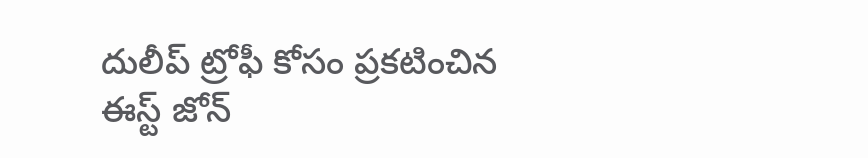దులీప్ ట్రోఫీ కోసం ప్రకటించిన ఈస్ట్ జోన్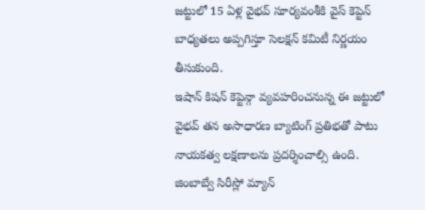జట్టులో 15 ఏళ్ల వైభవ్ సూర్యవంశీకి వైస్ కెప్టెన్ బాధ్యతలు అప్పగిస్తూ సెలక్షన్ కమిటీ నిర్ణయం తీసుకుంది.
ఇషాన్ కిషన్ కెప్టెన్గా వ్యవహరించనున్న ఈ జట్టులో వైభవ్ తన అసాధారణ బ్యాటింగ్ ప్రతిభతో పాటు నాయకత్వ లక్షణాలను ప్రదర్శించాల్సి ఉంది.
జింబాబ్వే సిరీస్లో మ్యాన్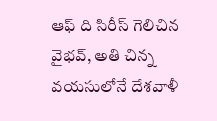ఆఫ్ ది సిరీస్ గెలిచిన వైభవ్, అతి చిన్న వయసులోనే దేశవాళీ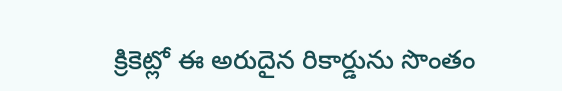క్రికెట్లో ఈ అరుదైన రికార్డును సొంతం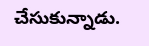చేసుకున్నాడు.